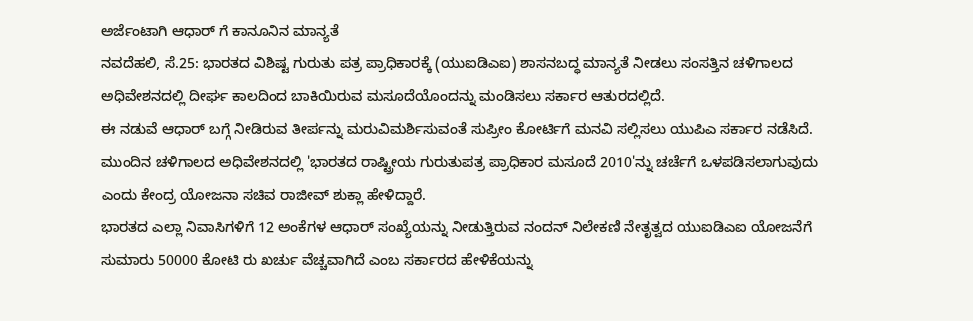ಅರ್ಜೆಂಟಾಗಿ ಆಧಾರ್ ಗೆ ಕಾನೂನಿನ ಮಾನ್ಯತೆ
ನವದೆಹಲಿ, ಸೆ.25: ಭಾರತದ ವಿಶಿಷ್ಟ ಗುರುತು ಪತ್ರ ಪ್ರಾಧಿಕಾರಕ್ಕೆ (ಯುಐಡಿಎಐ) ಶಾಸನಬದ್ಧ ಮಾನ್ಯತೆ ನೀಡಲು ಸಂಸತ್ತಿನ ಚಳಿಗಾಲದ ಅಧಿವೇಶನದಲ್ಲಿ ದೀರ್ಘ ಕಾಲದಿಂದ ಬಾಕಿಯಿರುವ ಮಸೂದೆಯೊಂದನ್ನು ಮಂಡಿಸಲು ಸರ್ಕಾರ ಆತುರದಲ್ಲಿದೆ.
ಈ ನಡುವೆ ಆಧಾರ್ ಬಗ್ಗೆ ನೀಡಿರುವ ತೀರ್ಪನ್ನು ಮರುವಿಮರ್ಶಿಸುವಂತೆ ಸುಪ್ರೀಂ ಕೋರ್ಟಿಗೆ ಮನವಿ ಸಲ್ಲಿಸಲು ಯುಪಿಎ ಸರ್ಕಾರ ನಡೆಸಿದೆ.
ಮುಂದಿನ ಚಳಿಗಾಲದ ಅಧಿವೇಶನದಲ್ಲಿ 'ಭಾರತದ ರಾಷ್ಟ್ರೀಯ ಗುರುತುಪತ್ರ ಪ್ರಾಧಿಕಾರ ಮಸೂದೆ 2010'ನ್ನು ಚರ್ಚೆಗೆ ಒಳಪಡಿಸಲಾಗುವುದು ಎಂದು ಕೇಂದ್ರ ಯೋಜನಾ ಸಚಿವ ರಾಜೀವ್ ಶುಕ್ಲಾ ಹೇಳಿದ್ದಾರೆ.
ಭಾರತದ ಎಲ್ಲಾ ನಿವಾಸಿಗಳಿಗೆ 12 ಅಂಕೆಗಳ ಆಧಾರ್ ಸಂಖ್ಯೆಯನ್ನು ನೀಡುತ್ತಿರುವ ನಂದನ್ ನಿಲೇಕಣಿ ನೇತೃತ್ವದ ಯುಐಡಿಎಐ ಯೋಜನೆಗೆ ಸುಮಾರು 50000 ಕೋಟಿ ರು ಖರ್ಚು ವೆಚ್ಚವಾಗಿದೆ ಎಂಬ ಸರ್ಕಾರದ ಹೇಳಿಕೆಯನ್ನು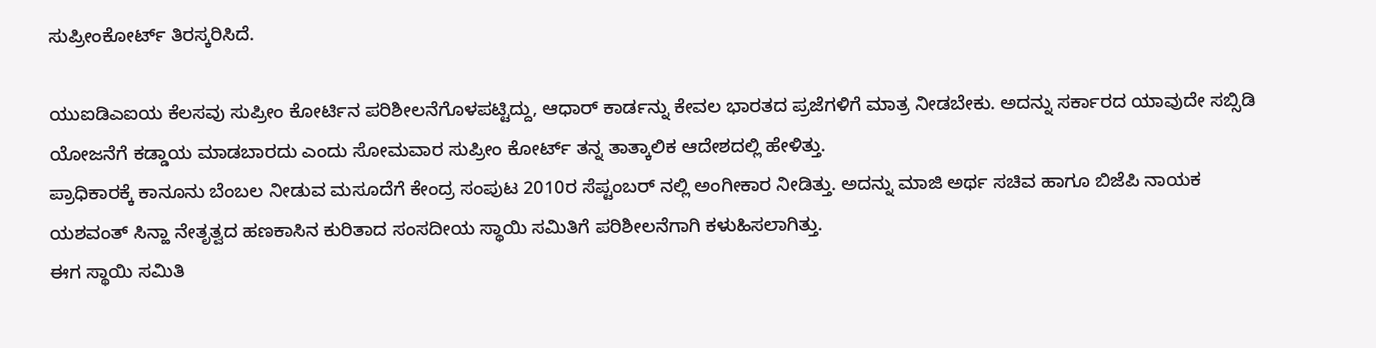ಸುಪ್ರೀಂಕೋರ್ಟ್ ತಿರಸ್ಕರಿಸಿದೆ.

ಯುಐಡಿಎಐಯ ಕೆಲಸವು ಸುಪ್ರೀಂ ಕೋರ್ಟಿನ ಪರಿಶೀಲನೆಗೊಳಪಟ್ಟಿದ್ದು, ಆಧಾರ್ ಕಾರ್ಡನ್ನು ಕೇವಲ ಭಾರತದ ಪ್ರಜೆಗಳಿಗೆ ಮಾತ್ರ ನೀಡಬೇಕು. ಅದನ್ನು ಸರ್ಕಾರದ ಯಾವುದೇ ಸಬ್ಸಿಡಿ ಯೋಜನೆಗೆ ಕಡ್ಡಾಯ ಮಾಡಬಾರದು ಎಂದು ಸೋಮವಾರ ಸುಪ್ರೀಂ ಕೋರ್ಟ್ ತನ್ನ ತಾತ್ಕಾಲಿಕ ಆದೇಶದಲ್ಲಿ ಹೇಳಿತ್ತು.
ಪ್ರಾಧಿಕಾರಕ್ಕೆ ಕಾನೂನು ಬೆಂಬಲ ನೀಡುವ ಮಸೂದೆಗೆ ಕೇಂದ್ರ ಸಂಪುಟ 2010ರ ಸೆಪ್ಟಂಬರ್ ನಲ್ಲಿ ಅಂಗೀಕಾರ ನೀಡಿತ್ತು. ಅದನ್ನು ಮಾಜಿ ಅರ್ಥ ಸಚಿವ ಹಾಗೂ ಬಿಜೆಪಿ ನಾಯಕ ಯಶವಂತ್ ಸಿನ್ಹಾ ನೇತೃತ್ವದ ಹಣಕಾಸಿನ ಕುರಿತಾದ ಸಂಸದೀಯ ಸ್ಥಾಯಿ ಸಮಿತಿಗೆ ಪರಿಶೀಲನೆಗಾಗಿ ಕಳುಹಿಸಲಾಗಿತ್ತು.
ಈಗ ಸ್ಥಾಯಿ ಸಮಿತಿ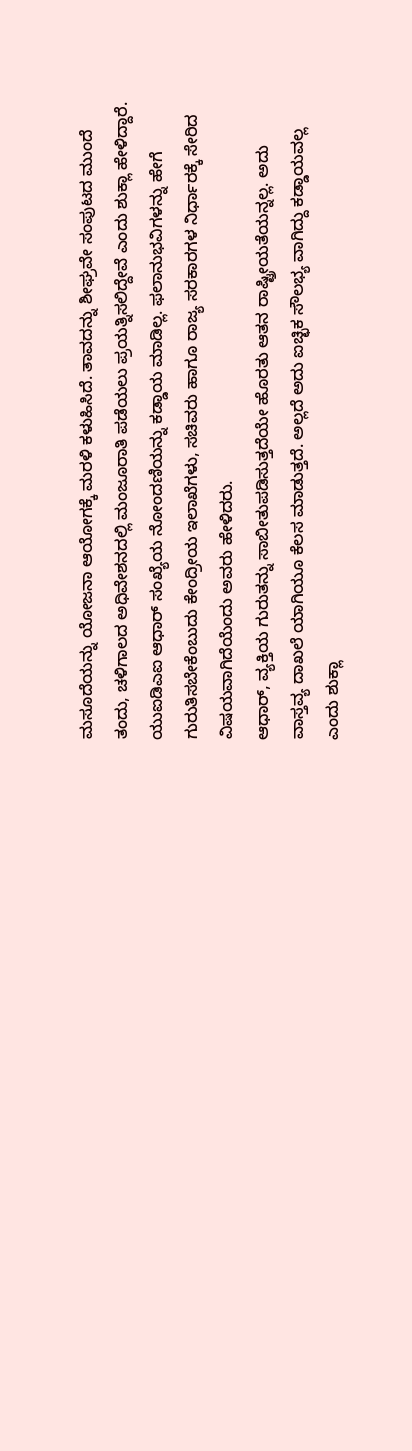ಮಸೂದೆಯನ್ನು ಯೋಜನಾ ಆಯೋಗಕ್ಕೆ ಮರಳಿ ಕಳುಹಿಸಿದೆ. ತಾವದನ್ನು ಶೀಘ್ರವೇ ಸಂಪುಟದ ಮುಂದೆ ತಂದು, ಚಳಿಗಾಲದ ಅಧಿವೇಶನದಲ್ಲಿ ಮಂಜೂರಾತಿ ಪಡೆಯಲು ಪ್ರಯತ್ನಿಸಲಿದ್ದೇವೆ ಎಂದು ಶುಕ್ಲಾ ಹೇಳಿದ್ದಾರೆ.
ಯುಐಡಿಎಐ ಆಧಾರ್ ಸಂಖ್ಯೆಯ ನೋಂದಣಿಯನ್ನು ಕಡ್ಡಾಯ ಮಾಡಿಲ್ಲ. ಫಲಾನುಭವಿಗಳನ್ನು ಹೇಗೆ ಗುರುತಿಸಬೇಕೆಂಬುದು ಕೇಂದ್ರೀಯ ಇಲಾಖೆಗಳು, ಸಚಿವರು ಹಾಗೂ ರಾಜ್ಯ ಸರಕಾರಗಳ ನಿರ್ಧಾರಕ್ಕೆ ಸೇರಿದ ವಿಷಯವಾಗಿದೆಯೆಂದು ಅವರು ಹೇಳಿದರು.
ಆಧಾರ್, ವ್ಯಕ್ತಿಯ ಗುರುತನ್ನು ಸಾಬೀತುಪಡಿಸುತ್ತದೆಯೇ ಹೊರತು ಆತನ ರಾಷ್ಟ್ರೀಯತೆಯನ್ನಲ್ಲ. ಅದು ವಾಸ್ತವ್ಯ ದಾಖಲೆ ಯಾಗಿಯೂ ಕೆಲಸ ಮಾಡುತ್ತದೆ. ಅಲ್ಲದೆ ಅದು ಐಚ್ಛಿಕ ಸೌಲಭ್ಯ ವಾಗಿದ್ದು ಕಡ್ಡಾಯವಲ್ಲ ಎಂದು ಶುಕ್ಲಾ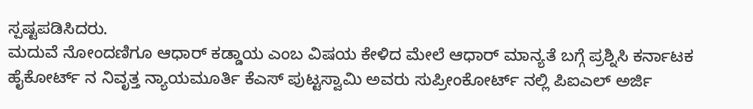ಸ್ಪಷ್ಟಪಡಿಸಿದರು.
ಮದುವೆ ನೋಂದಣಿಗೂ ಆಧಾರ್ ಕಡ್ಡಾಯ ಎಂಬ ವಿಷಯ ಕೇಳಿದ ಮೇಲೆ ಆಧಾರ್ ಮಾನ್ಯತೆ ಬಗ್ಗೆ ಪ್ರಶ್ನಿಸಿ ಕರ್ನಾಟಕ ಹೈಕೋರ್ಟ್ ನ ನಿವೃತ್ತ ನ್ಯಾಯಮೂರ್ತಿ ಕೆಎಸ್ ಪುಟ್ಟಸ್ವಾಮಿ ಅವರು ಸುಪ್ರೀಂಕೋರ್ಟ್ ನಲ್ಲಿ ಪಿಐಎಲ್ ಅರ್ಜಿ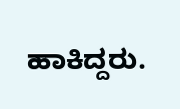ಹಾಕಿದ್ದರು.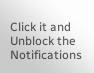Click it and Unblock the Notifications